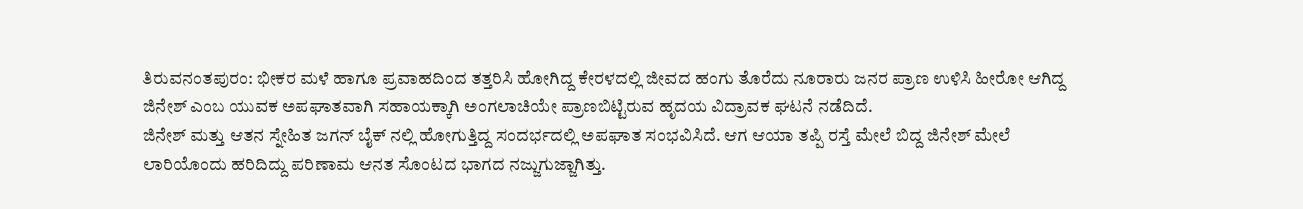ತಿರುವನಂತಪುರಂ: ಭೀಕರ ಮಳೆ ಹಾಗೂ ಪ್ರವಾಹದಿಂದ ತತ್ತರಿಸಿ ಹೋಗಿದ್ದ ಕೇರಳದಲ್ಲಿ ಜೀವದ ಹಂಗು ತೊರೆದು ನೂರಾರು ಜನರ ಪ್ರಾಣ ಉಳಿಸಿ ಹೀರೋ ಆಗಿದ್ದ ಜಿನೇಶ್ ಎಂಬ ಯುವಕ ಅಪಘಾತವಾಗಿ ಸಹಾಯಕ್ಕಾಗಿ ಅಂಗಲಾಚಿಯೇ ಪ್ರಾಣಬಿಟ್ಟಿರುವ ಹೃದಯ ವಿದ್ರಾವಕ ಘಟನೆ ನಡೆದಿದೆ.
ಜಿನೇಶ್ ಮತ್ತು ಆತನ ಸ್ನೇಹಿತ ಜಗನ್ ಬೈಕ್ ನಲ್ಲಿ ಹೋಗುತ್ತಿದ್ದ ಸಂದರ್ಭದಲ್ಲಿ ಅಪಘಾತ ಸಂಭವಿಸಿದೆ. ಆಗ ಆಯಾ ತಪ್ಪಿ ರಸ್ತೆ ಮೇಲೆ ಬಿದ್ದ ಜಿನೇಶ್ ಮೇಲೆ ಲಾರಿಯೊಂದು ಹರಿದಿದ್ದು ಪರಿಣಾಮ ಆನತ ಸೊಂಟದ ಭಾಗದ ನಜ್ಜುಗುಜ್ಜಾಗಿತ್ತು.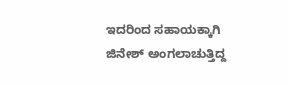ಇದರಿಂದ ಸಹಾಯಕ್ಕಾಗಿ ಜಿನೇಶ್ ಅಂಗಲಾಚುತ್ತಿದ್ದ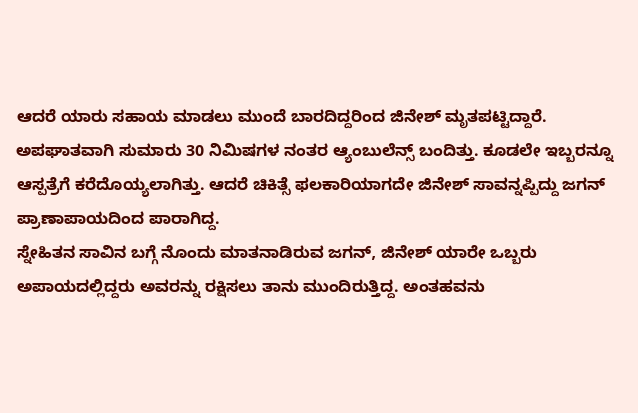ಆದರೆ ಯಾರು ಸಹಾಯ ಮಾಡಲು ಮುಂದೆ ಬಾರದಿದ್ದರಿಂದ ಜಿನೇಶ್ ಮೃತಪಟ್ಟಿದ್ದಾರೆ.
ಅಪಘಾತವಾಗಿ ಸುಮಾರು 30 ನಿಮಿಷಗಳ ನಂತರ ಆ್ಯಂಬುಲೆನ್ಸ್ ಬಂದಿತ್ತು. ಕೂಡಲೇ ಇಬ್ಬರನ್ನೂ ಆಸ್ಪತ್ರೆಗೆ ಕರೆದೊಯ್ಯಲಾಗಿತ್ತು. ಆದರೆ ಚಿಕಿತ್ಸೆ ಫಲಕಾರಿಯಾಗದೇ ಜಿನೇಶ್ ಸಾವನ್ನಪ್ಪಿದ್ದು ಜಗನ್ ಪ್ರಾಣಾಪಾಯದಿಂದ ಪಾರಾಗಿದ್ದ.
ಸ್ನೇಹಿತನ ಸಾವಿನ ಬಗ್ಗೆ ನೊಂದು ಮಾತನಾಡಿರುವ ಜಗನ್, ಜಿನೇಶ್ ಯಾರೇ ಒಬ್ಬರು ಅಪಾಯದಲ್ಲಿದ್ದರು ಅವರನ್ನು ರಕ್ಷಿಸಲು ತಾನು ಮುಂದಿರುತ್ತಿದ್ದ. ಅಂತಹವನು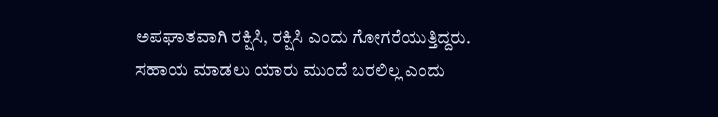ಅಪಘಾತವಾಗಿ ರಕ್ಷಿಸಿ, ರಕ್ಷಿಸಿ ಎಂದು ಗೋಗರೆಯುತ್ತಿದ್ದರು. ಸಹಾಯ ಮಾಡಲು ಯಾರು ಮುಂದೆ ಬರಲಿಲ್ಲ ಎಂದು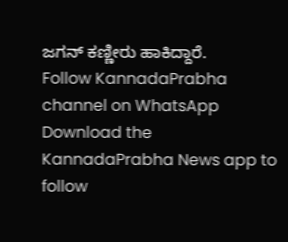ಜಗನ್ ಕಣ್ಣೀರು ಹಾಕಿದ್ದಾರೆ.
Follow KannadaPrabha channel on WhatsApp
Download the KannadaPrabha News app to follow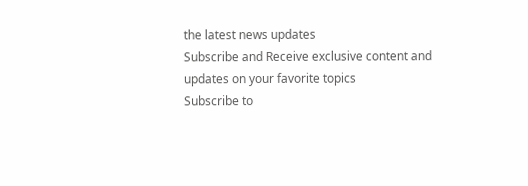the latest news updates
Subscribe and Receive exclusive content and updates on your favorite topics
Subscribe to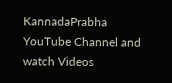KannadaPrabha YouTube Channel and watch Videos